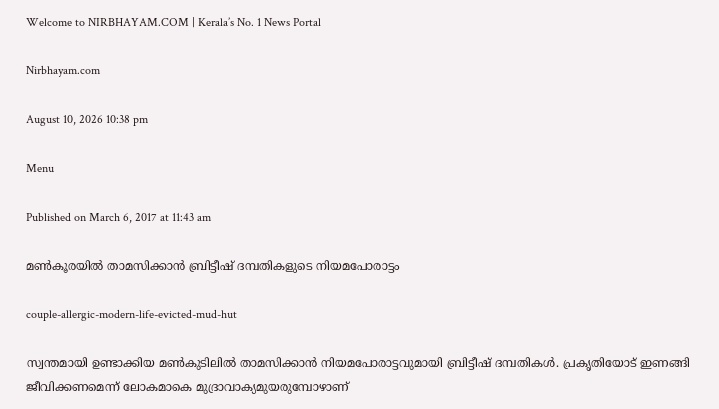Welcome to NIRBHAYAM.COM | Kerala’s No. 1 News Portal

Nirbhayam.com

August 10, 2026 10:38 pm

Menu

Published on March 6, 2017 at 11:43 am

മണ്‍കൂരയില്‍ താമസിക്കാന്‍ ബ്രിട്ടീഷ് ദമ്പതികളുടെ നിയമപോരാട്ടം

couple-allergic-modern-life-evicted-mud-hut

സ്വന്തമായി ഉണ്ടാക്കിയ മണ്‍കുടിലില്‍ താമസിക്കാന്‍ നിയമപോരാട്ടവുമായി ബ്രിട്ടീഷ് ദമ്പതികള്‍. പ്രകൃതിയോട് ഇണങ്ങി ജീവിക്കണമെന്ന് ലോകമാകെ മുദ്രാവാക്യമുയരുമ്പോഴാണ്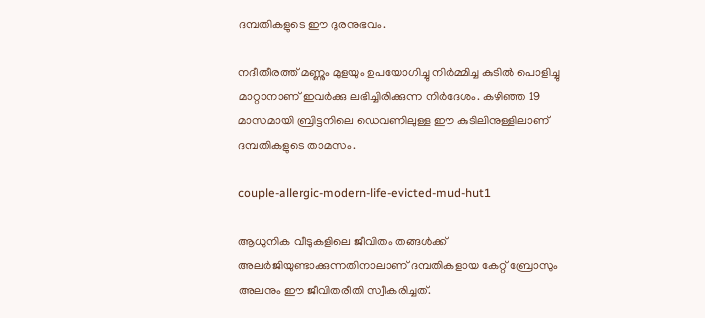ദമ്പതികളുടെ ഈ ദുരനുഭവം.

നദീതീരത്ത് മണ്ണും മുളയും ഉപയോഗിച്ചു നിര്‍മ്മിച്ച കുടില്‍ പൊളിച്ചു മാറ്റാനാണ് ഇവര്‍ക്കു ലഭിച്ചിരിക്കുന്ന നിര്‍ദേശം. കഴിഞ്ഞ 19 മാസമായി ബ്രിട്ടനിലെ ഡെവണിലുള്ള ഈ കുടിലിനുള്ളിലാണ് ദമ്പതികളുടെ താമസം.

couple-allergic-modern-life-evicted-mud-hut1

ആധുനിക വീടുകളിലെ ജീവിതം തങ്ങള്‍ക്ക് അലര്‍ജിയുണ്ടാക്കുന്നതിനാലാണ് ദമ്പതികളായ കേറ്റ് ബ്രോസും അലനും ഈ ജീവിതരീതി സ്വീകരിച്ചത്.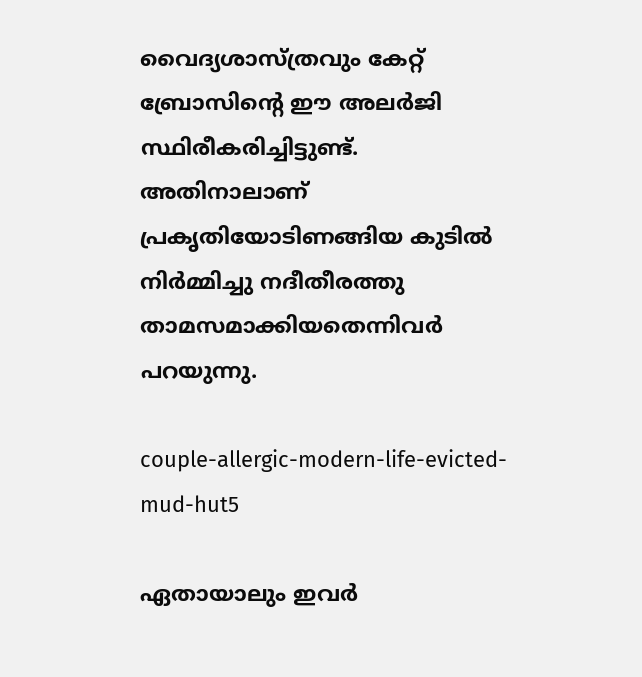വൈദ്യശാസ്ത്രവും കേറ്റ് ബ്രോസിന്റെ ഈ അലര്‍ജി സ്ഥിരീകരിച്ചിട്ടുണ്ട്. അതിനാലാണ് പ്രകൃതിയോടിണങ്ങിയ കുടില്‍ നിര്‍മ്മിച്ചു നദീതീരത്തു താമസമാക്കിയതെന്നിവര്‍ പറയുന്നു.

couple-allergic-modern-life-evicted-mud-hut5

ഏതായാലും ഇവര്‍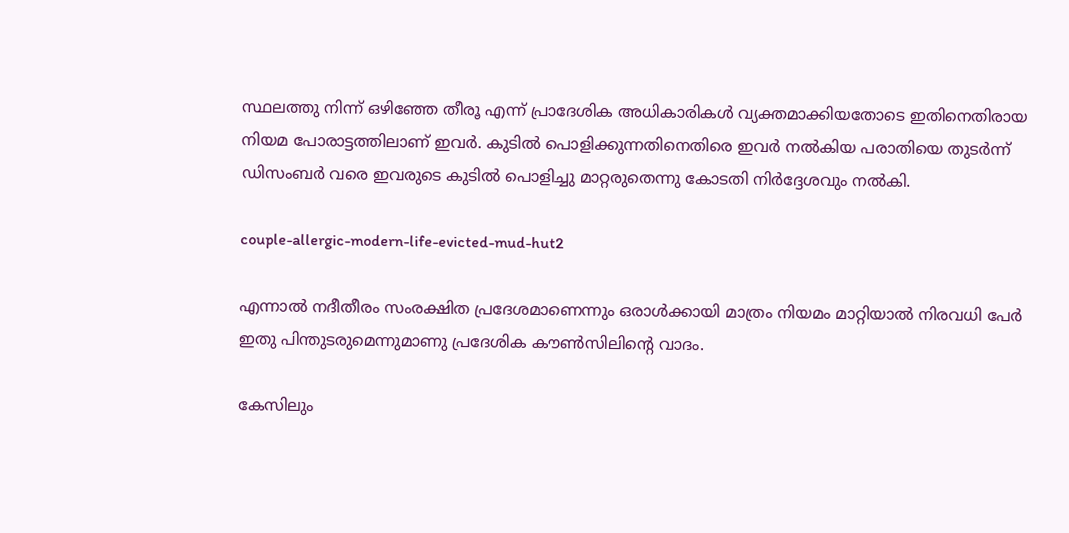സ്ഥലത്തു നിന്ന് ഒഴിഞ്ഞേ തീരൂ എന്ന് പ്രാദേശിക അധികാരികള്‍ വ്യക്തമാക്കിയതോടെ ഇതിനെതിരായ നിയമ പോരാട്ടത്തിലാണ് ഇവര്‍. കുടില്‍ പൊളിക്കുന്നതിനെതിരെ ഇവര്‍ നല്‍കിയ പരാതിയെ തുടര്‍ന്ന് ഡിസംബര്‍ വരെ ഇവരുടെ കുടില്‍ പൊളിച്ചു മാറ്റരുതെന്നു കോടതി നിര്‍ദ്ദേശവും നല്‍കി.

couple-allergic-modern-life-evicted-mud-hut2

എന്നാല്‍ നദീതീരം സംരക്ഷിത പ്രദേശമാണെന്നും ഒരാള്‍ക്കായി മാത്രം നിയമം മാറ്റിയാല്‍ നിരവധി പേര്‍ ഇതു പിന്തുടരുമെന്നുമാണു പ്രദേശിക കൗണ്‍സിലിന്റെ വാദം.

കേസിലും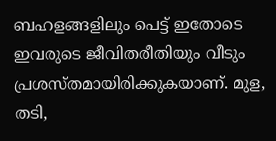ബഹളങ്ങളിലും പെട്ട് ഇതോടെ ഇവരുടെ ജീവിതരീതിയും വീടും പ്രശസ്തമായിരിക്കുകയാണ്. മുള, തടി,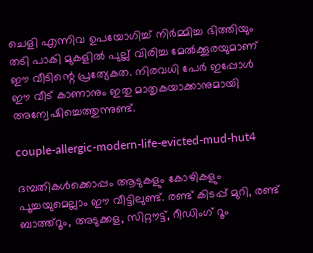ചെളി എന്നിവ ഉപയോഗിച്ച് നിര്‍മ്മിച്ച ഭിത്തിയും തടി പാകി മുകളില്‍ പുല്ല് വിരിച്ച മേല്‍ക്കൂരയുമാണ് ഈ വീടിന്റെ പ്രത്യേകത. നിരവധി പേര്‍ ഇപ്പോള്‍ ഈ വീട് കാണാനും ഇതു മാതൃകയാക്കാനുമായി അന്വേഷിച്ചെത്തുന്നുണ്ട്.

couple-allergic-modern-life-evicted-mud-hut4

ദമ്പതികള്‍ക്കൊപ്പം ആടുകളും കോഴികളും പൂച്ചയുമെല്ലാം ഈ വീട്ടിലുണ്ട്. രണ്ട് കിടപ്പ് മുറി, രണ്ട് ബാത്ത്‌റൂം, അടുക്കള, സിറ്റൗട്ട്, റീഡിംഗ് റൂം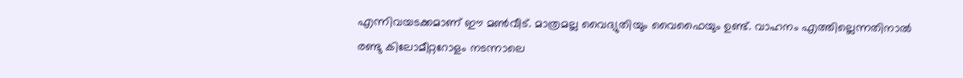എന്നിവയടക്കമാണ് ഈ മണ്‍വീട്. മാത്രമല്ല വൈദ്യുതിയും വൈഫൈയും ഉണ്ട്. വാഹനം എത്തില്ലെന്നതിനാല്‍ രണ്ടു കിലോമീറ്ററോളം നടന്നാലെ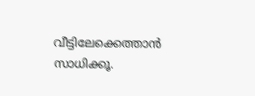വീട്ടിലേക്കെത്താന്‍ സാധിക്കൂ.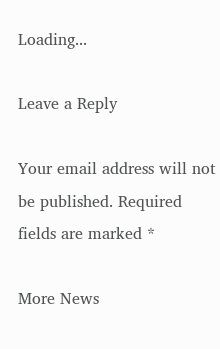Loading...

Leave a Reply

Your email address will not be published. Required fields are marked *

More News